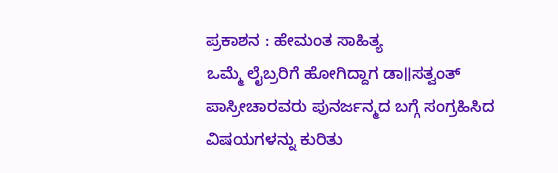ಪ್ರಕಾಶನ : ಹೇಮಂತ ಸಾಹಿತ್ಯ
ಒಮ್ಮೆ ಲೈಬ್ರರಿಗೆ ಹೋಗಿದ್ದಾಗ ಡಾ॥ಸತ್ವಂತ್ ಪಾಸ್ರೀಚಾರವರು ಪುನರ್ಜನ್ಮದ ಬಗ್ಗೆ ಸಂಗ್ರಹಿಸಿದ ವಿಷಯಗಳನ್ನು ಕುರಿತು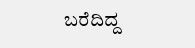ಬರೆದಿದ್ದ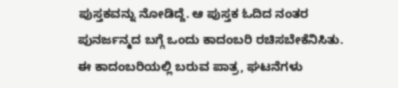ಪುಸ್ತಕವನ್ನು ನೋಡಿದ್ದೆ. ಆ ಪುಸ್ತಕ ಓದಿದ ನಂತರ ಪುನರ್ಜನ್ಮದ ಬಗ್ಗೆ ಒಂದು ಕಾದಂಬರಿ ರಚಿಸಬೇಕೆನಿಸಿತು. ಈ ಕಾದಂಬರಿಯಲ್ಲಿ ಬರುವ ಪಾತ್ರ, ಘಟನೆಗಳು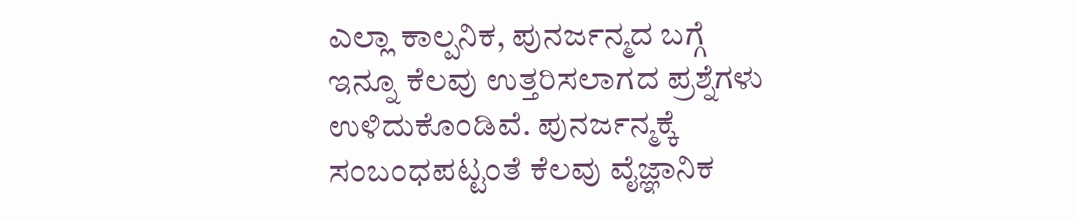ಎಲ್ಲಾ ಕಾಲ್ಪನಿಕ, ಪುನರ್ಜನ್ಮದ ಬಗ್ಗೆ ಇನ್ನೂ ಕೆಲವು ಉತ್ತರಿಸಲಾಗದ ಪ್ರಶ್ನೆಗಳು ಉಳಿದುಕೊಂಡಿವೆ. ಪುನರ್ಜನ್ಮಕ್ಕೆ ಸಂಬಂಧಪಟ್ಟಂತೆ ಕೆಲವು ವೈಜ್ಞಾನಿಕ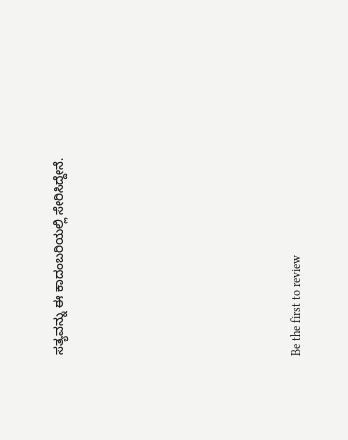ಸತ್ಯವನ್ನು ಈ ಕಾದಂಬರಿಯಲ್ಲಿ ಸೇರಿಸಿದ್ದೇನೆ.










Be the first to review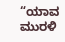“ಯಾವ ಮುರಳಿ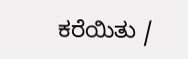ಕರೆಯಿತು /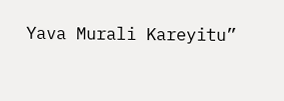Yava Murali Kareyitu”